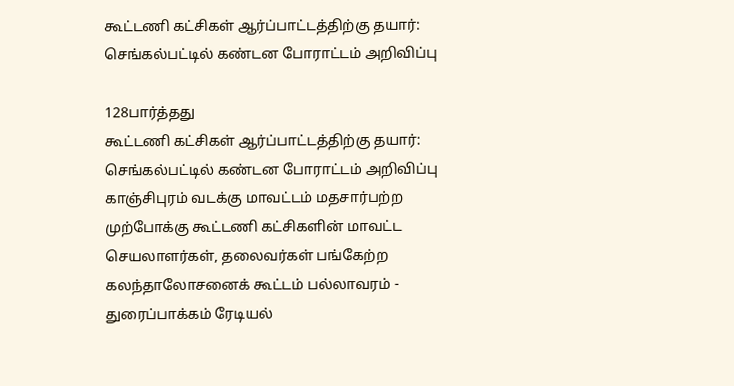கூட்டணி கட்சிகள் ஆர்ப்பாட்டத்திற்கு தயார்: செங்கல்பட்டில் கண்டன போராட்டம் அறிவிப்பு

128பார்த்தது
கூட்டணி கட்சிகள் ஆர்ப்பாட்டத்திற்கு தயார்: செங்கல்பட்டில் கண்டன போராட்டம் அறிவிப்பு
காஞ்சிபுரம் வடக்கு மாவட்டம் மதசார்பற்ற முற்போக்கு கூட்டணி கட்சிகளின் மாவட்ட செயலாளர்கள், தலைவர்கள் பங்கேற்ற கலந்தாலோசனைக் கூட்டம் பல்லாவரம் - துரைப்பாக்கம் ரேடியல்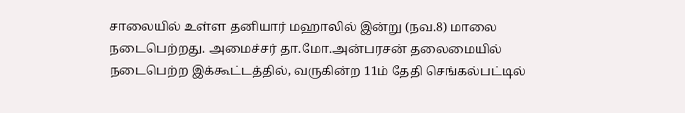சாலையில் உள்ள தனியார் மஹாலில் இன்று (நவ.8) மாலை நடைபெற்றது. அமைச்சர் தா.மோ.அன்பரசன் தலைமையில் நடைபெற்ற இக்கூட்டத்தில், வருகின்ற 11ம் தேதி செங்கல்பட்டில்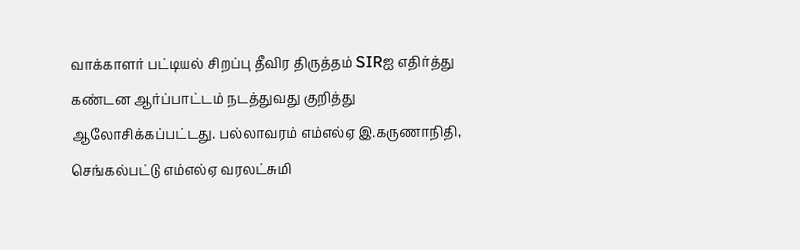வாக்காளர் பட்டியல் சிறப்பு தீவிர திருத்தம் SIRஐ எதிர்த்து கண்டன ஆர்ப்பாட்டம் நடத்துவது குறித்து ஆலோசிக்கப்பட்டது. பல்லாவரம் எம்எல்ஏ இ.கருணாநிதி, செங்கல்பட்டு எம்எல்ஏ வரலட்சுமி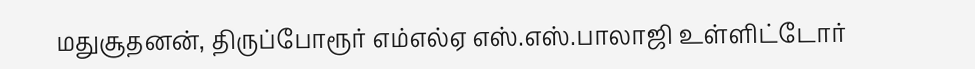மதுசூதனன், திருப்போரூர் எம்எல்ஏ எஸ்.எஸ்.பாலாஜி உள்ளிட்டோர்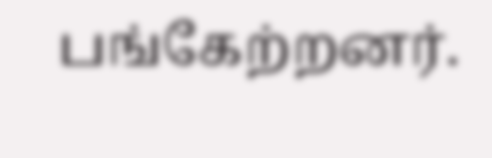பங்கேற்றனர்.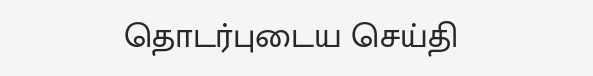தொடர்புடைய செய்தி